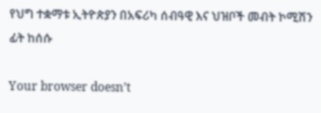የህግ ተቋማቱ ኢትዮጵያን በአፍሪካ ሰብዓዊ እና ህዝቦች መብት ኮሚሽን ፊት ከሰሱ

Your browser doesn’t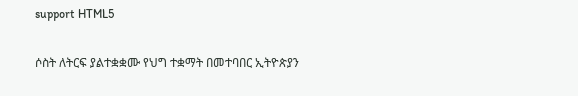support HTML5

ሶስት ለትርፍ ያልተቋቋሙ የህግ ተቋማት በመተባበር ኢትዮጵያን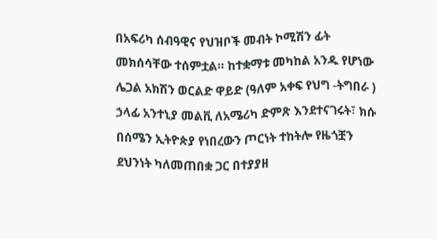በአፍሪካ ሰብዓዊና የህዝቦች መብት ኮሚሽን ፊት መክሰሳቸው ተሰምቷል። ከተቋማቱ መካከል አንዱ የሆነው ሌጋል አክሽን ወርልድ ዋይድ (ዓለም አቀፍ የህግ -ትግበራ ) ኃላፊ አንተኒያ መልቪ ለአሜሪካ ድምጽ እንደተናገሩት፣ ክሱ በሰሜን ኢትዮጵያ የነበረውን ጦርነት ተከትሎ የዜጎቿን ደህንነት ካለመጠበቋ ጋር በተያያዘ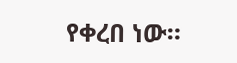የቀረበ ነው።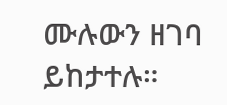ሙሉውን ዘገባ ይከታተሉ።